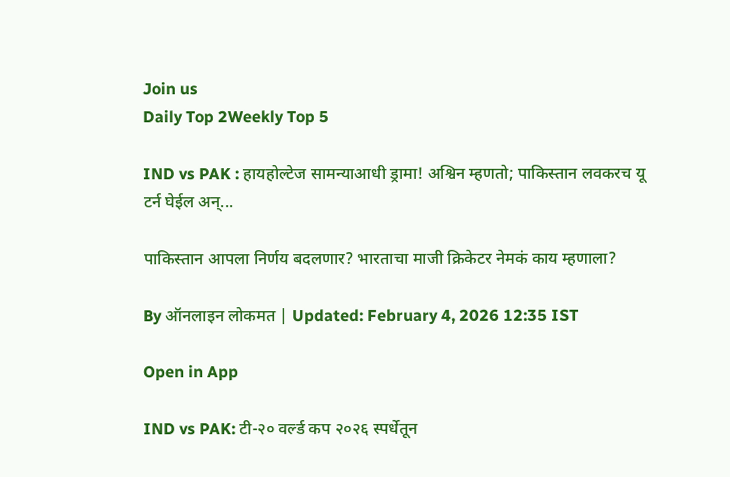Join us
Daily Top 2Weekly Top 5

IND vs PAK : हायहोल्टेज सामन्याआधी ड्रामा! अश्विन म्हणतो; पाकिस्तान लवकरच यू टर्न घेईल अन्...

पाकिस्तान आपला निर्णय बदलणार? भारताचा माजी क्रिकेटर नेमकं काय म्हणाला?

By ऑनलाइन लोकमत | Updated: February 4, 2026 12:35 IST

Open in App

IND vs PAK: टी-२० वर्ल्ड कप २०२६ स्पर्धेतून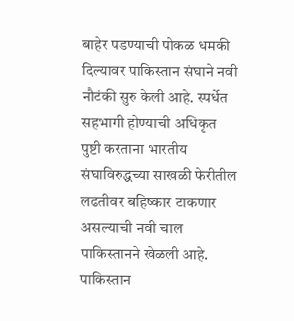बाहेर पडण्याची पोकळ धमकी दिल्यावर पाकिस्तान संघाने नवी नौटंकी सुरु केली आहे. स्पर्धेत सहभागी होण्याची अधिकृत पुष्टी करताना भारतीय संघाविरुद्धच्या साखळी फेरीतील लढतीवर बहिष्कार टाकणार असल्याची नवी चाल पाकिस्तानने खेळली आहे. पाकिस्तान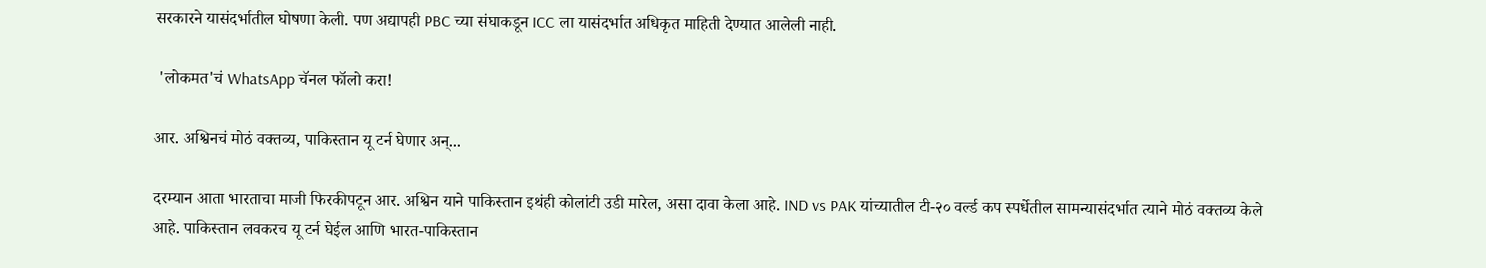सरकारने यासंदर्भातील घोषणा केली. पण अद्यापही PBC च्या संघाकडून ICC ला यासंदर्भात अधिकृत माहिती देण्यात आलेली नाही.

 'लोकमत'चं WhatsApp चॅनल फॉलो करा!

आर. अश्विनचं मोठं वक्तव्य, पाकिस्तान यू टर्न घेणार अन्...

दरम्यान आता भारताचा माजी फिरकीपटून आर. अश्विन याने पाकिस्तान इथंही कोलांटी उडी मारेल, असा दावा केला आहे. IND vs PAK यांच्यातील टी-२० वर्ल्ड कप स्पर्धेतील सामन्यासंदर्भात त्याने मोठं वक्तव्य केले आहे. पाकिस्तान लवकरच यू टर्न घेईल आणि भारत-पाकिस्तान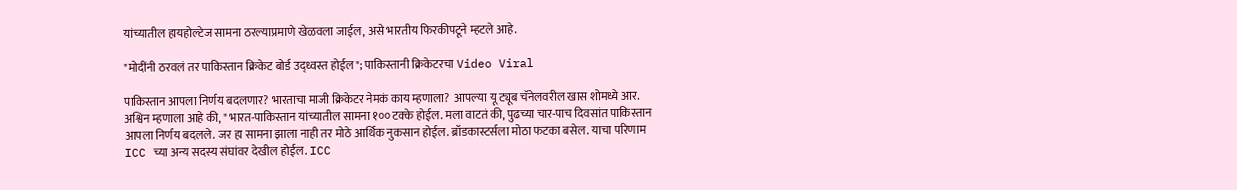यांच्यातील हायहोल्टेज सामना ठरल्याप्रमाणे खेळवला जाईल, असे भारतीय फिरकीपटूने म्हटले आहे.

"मोदींनी ठरवलं तर पाकिस्तान क्रिकेट बोर्ड उद्ध्वस्त होईल"; पाकिस्तानी क्रिकेटरचा Video Viral

पाकिस्तान आपला निर्णय बदलणार? भारताचा माजी क्रिकेटर नेमकं काय म्हणाला?  आपल्या यू ट्यूब चॅनेलवरील खास शोमध्ये आर. अश्विन म्हणाला आहे की, " भारत-पाकिस्तान यांच्यातील सामना १०० टक्के होईल. मला वाटतं की, पुढच्या चार-पाच दिवसांत पाकिस्तान आपला निर्णय बदलले. जर हा सामना झाला नाही तर मोठे आर्थिक नुकसान होईल. ब्रॉडकास्टर्सला मोठा फटका बसेल. याचा परिणाम ICC च्या अन्य सदस्य संघांवर देखील होईल. ICC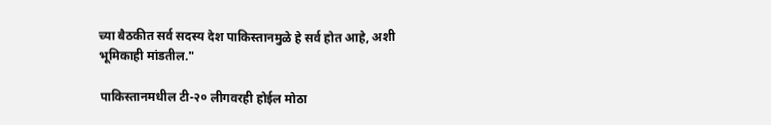च्या बैठकीत सर्व सदस्य देश पाकिस्तानमुळे हे सर्व होत आहे, अशी भूमिकाही मांडतील."

पाकिस्तानमधील टी-२० लीगवरही होईल मोठा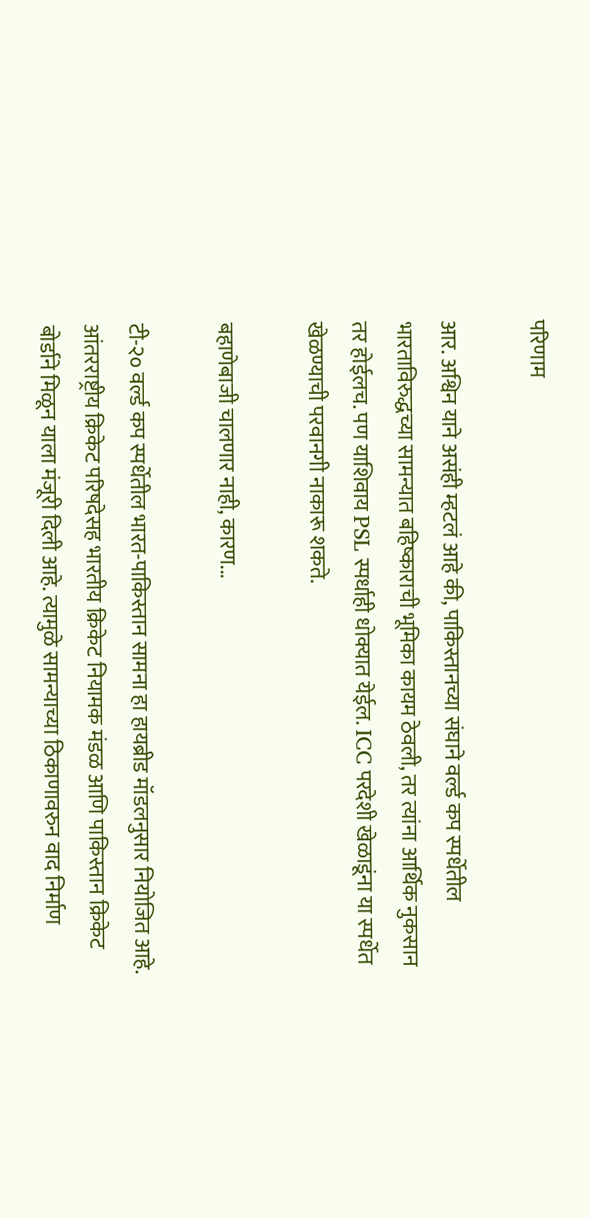परिणाम

आर. अश्विन याने असंही म्हटलं आहे की, पाकिस्तानच्या संघाने वर्ल्ड कप स्पर्धेतील भारताविरुद्धच्या सामन्यात बहिष्काराची भूमिका कायम ठेवली, तर त्यांना आर्थिक नुकसान तर होईलच. पण याशिवाय PSL स्पर्धाही धोक्यात येईल. ICC परदेशी खेळाडूंना या स्पर्धेत खेळण्याची परवानगी नाकारू शकते.

बहाणेबाजी चालणार नाही, कारण...

टी-२० वर्ल्ड कप स्पर्धेतील भारत-पाकिस्तान सामना हा हायब्रीड मॉडलनुसार नियोजित आहे. आंतरराष्ट्रीय क्रिकेट परिषदेसह भारतीय क्रिकेट नियामक मंडळ आणि पाकिस्तान क्रिकेट बोर्डाने मिळून याला मंजूरी दिली आहे. त्यामुळे सामन्याच्या ठिकाणावरुन वाद निर्माण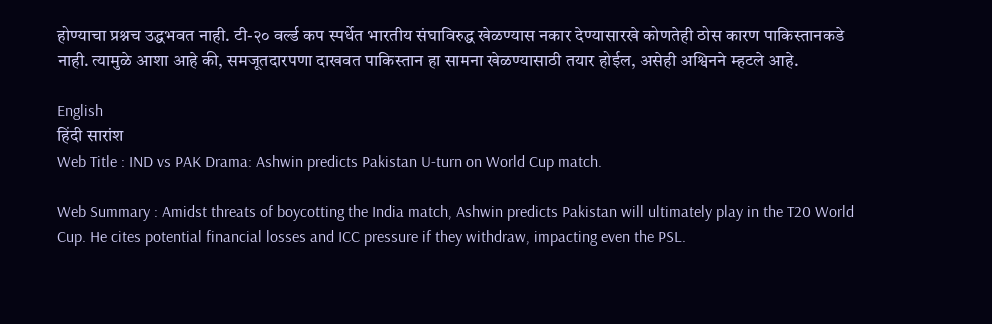होण्याचा प्रश्नच उद्धभवत नाही. टी-२० वर्ल्ड कप स्पर्धेत भारतीय संघाविरुद्ध खेळण्यास नकार देण्यासारखे कोणतेही ठोस कारण पाकिस्तानकडे नाही. त्यामुळे आशा आहे की, समजूतदारपणा दाखवत पाकिस्तान हा सामना खेळण्यासाठी तयार होईल, असेही अश्विनने म्हटले आहे.

English
हिंदी सारांश
Web Title : IND vs PAK Drama: Ashwin predicts Pakistan U-turn on World Cup match.

Web Summary : Amidst threats of boycotting the India match, Ashwin predicts Pakistan will ultimately play in the T20 World Cup. He cites potential financial losses and ICC pressure if they withdraw, impacting even the PSL.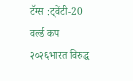टॅग्स :ट्वेंटी-20 वर्ल्ड कप २०२६भारत विरुद्ध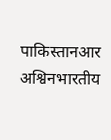पाकिस्तानआर अश्विनभारतीय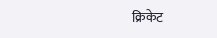क्रिकेट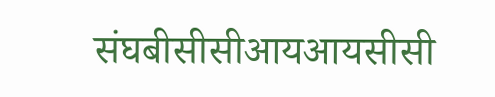संघबीसीसीआयआयसीसी